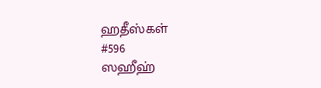ஹதீஸ்கள்
#596
ஸஹீஹ்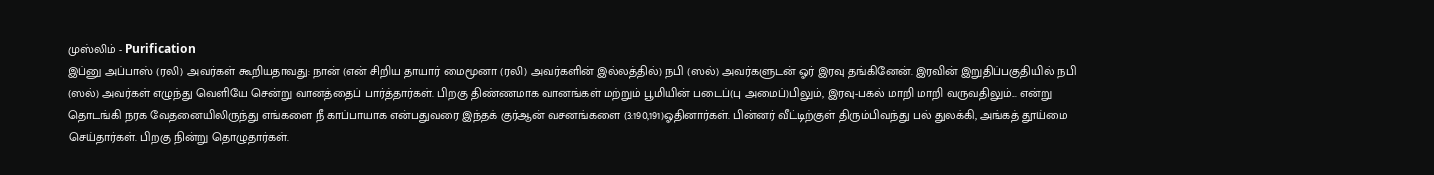முஸ்லிம் - Purification
இப்னு அப்பாஸ் (ரலி) அவர்கள் கூறியதாவது: நான் (என் சிறிய தாயார் மைமூனா (ரலி) அவர்களின் இல்லத்தில்) நபி (ஸல்) அவர்களுடன் ஓர் இரவு தங்கினேன். இரவின் இறுதிப்பகுதியில் நபி (ஸல்) அவர்கள் எழுந்து வெளியே சென்று வானத்தைப் பார்த்தார்கள். பிறகு திண்ணமாக வானங்கள் மற்றும் பூமியின் படைப்(பு அமைப்)பிலும், இரவு-பகல் மாறி மாறி வருவதிலும்... என்று தொடங்கி நரக வேதனையிலிருந்து எங்களை நீ காப்பாயாக என்பதுவரை இந்தக் குர்ஆன் வசனங்களை (3:190,191)ஓதினார்கள். பின்னர் வீட்டிற்குள் திரும்பிவந்து பல் துலக்கி, அங்கத் தூய்மை செய்தார்கள். பிறகு நின்று தொழுதார்கள்.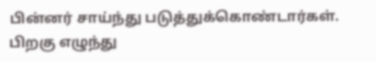பின்னர் சாய்ந்து படுத்துக்கொண்டார்கள். பிறகு எழுந்து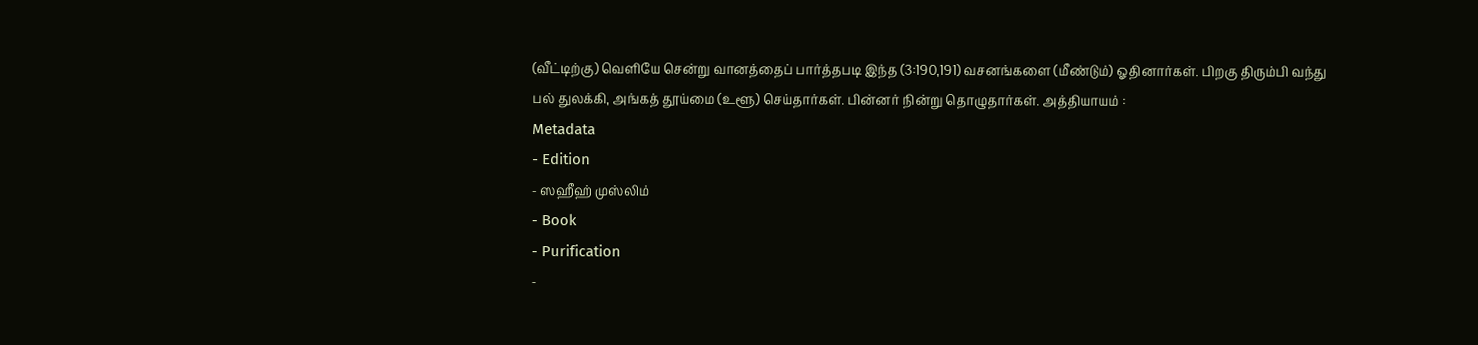(வீட்டிற்கு) வெளியே சென்று வானத்தைப் பார்த்தபடி இந்த (3:190,191) வசனங்களை (மீண்டும்) ஓதினார்கள். பிறகு திரும்பி வந்து பல் துலக்கி, அங்கத் தூய்மை (உளூ) செய்தார்கள். பின்னர் நின்று தொழுதார்கள். அத்தியாயம் :
Metadata
- Edition
- ஸஹீஹ் முஸ்லிம்
- Book
- Purification
-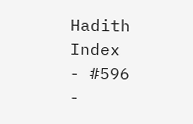Hadith Index
- #596
-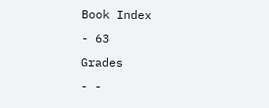Book Index
- 63
Grades
- -